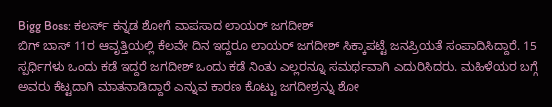Bigg Boss: ಕಲರ್ಸ್ ಕನ್ನಡ ಶೋಗೆ ವಾಪಸಾದ ಲಾಯರ್ ಜಗದೀಶ್
ಬಿಗ್ ಬಾಸ್ 11ರ ಆವೃತ್ತಿಯಲ್ಲಿ ಕೆಲವೇ ದಿನ ಇದ್ದರೂ ಲಾಯರ್ ಜಗದೀಶ್ ಸಿಕ್ಕಾಪಟ್ಟೆ ಜನಪ್ರಿಯತೆ ಸಂಪಾದಿಸಿದ್ದಾರೆ. 15 ಸ್ಪರ್ಧಿಗಳು ಒಂದು ಕಡೆ ಇದ್ದರೆ ಜಗದೀಶ್ ಒಂದು ಕಡೆ ನಿಂತು ಎಲ್ಲರನ್ನೂ ಸಮರ್ಥವಾಗಿ ಎದುರಿಸಿದರು. ಮಹಿಳೆಯರ ಬಗ್ಗೆ ಅವರು ಕೆಟ್ಟದಾಗಿ ಮಾತನಾಡಿದ್ದಾರೆ ಎನ್ನುವ ಕಾರಣ ಕೊಟ್ಟು ಜಗದೀಶ್ರನ್ನು ಶೋ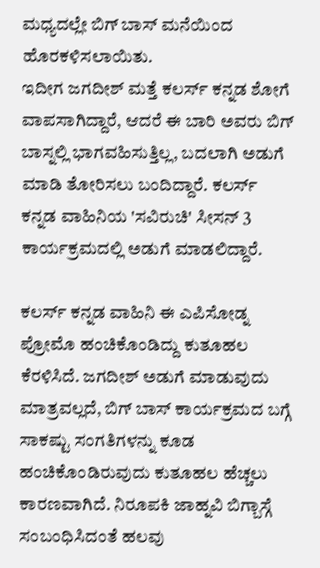ಮಧ್ಯದಲ್ಲೇ ಬಿಗ್ ಬಾಸ್ ಮನೆಯಿಂದ ಹೊರಕಳಿಸಲಾಯಿತು.
ಇದೀಗ ಜಗದೀಶ್ ಮತ್ತೆ ಕಲರ್ಸ್ ಕನ್ನಡ ಶೋಗೆ ವಾಪಸಾಗಿದ್ದಾರೆ, ಆದರೆ ಈ ಬಾರಿ ಅವರು ಬಿಗ್ ಬಾಸ್ನಲ್ಲಿ ಭಾಗವಹಿಸುತ್ತಿಲ್ಲ, ಬದಲಾಗಿ ಅಡುಗೆ ಮಾಡಿ ತೋರಿಸಲು ಬಂದಿದ್ದಾರೆ. ಕಲರ್ಸ್ ಕನ್ನಡ ವಾಹಿನಿಯ 'ಸವಿರುಚಿ' ಸೀಸನ್ 3 ಕಾರ್ಯಕ್ರಮದಲ್ಲಿ ಅಡುಗೆ ಮಾಡಲಿದ್ದಾರೆ.

ಕಲರ್ಸ್ ಕನ್ನಡ ವಾಹಿನಿ ಈ ಎಪಿಸೋಡ್ನ ಪ್ರೋಮೊ ಹಂಚಿಕೊಂಡಿದ್ದು ಕುತೂಹಲ ಕೆರಳಿಸಿದೆ. ಜಗದೀಶ್ ಅಡುಗೆ ಮಾಡುವುದು ಮಾತ್ರವಲ್ಲದೆ, ಬಿಗ್ ಬಾಸ್ ಕಾರ್ಯಕ್ರಮದ ಬಗ್ಗೆ ಸಾಕಷ್ಟು ಸಂಗತಿಗಳನ್ನು ಕೂಡ ಹಂಚಿಕೊಂಡಿರುವುದು ಕುತೂಹಲ ಹೆಚ್ಚಲು ಕಾರಣವಾಗಿದೆ. ನಿರೂಪಕಿ ಜಾಹ್ನವಿ ಬಿಗ್ಬಾಸ್ಗೆ ಸಂಬಂಧಿಸಿದಂತೆ ಹಲವು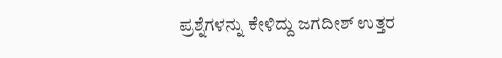ಪ್ರಶ್ನೆಗಳನ್ನು ಕೇಳಿದ್ದು ಜಗದೀಶ್ ಉತ್ತರ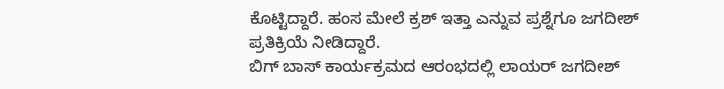ಕೊಟ್ಟಿದ್ದಾರೆ. ಹಂಸ ಮೇಲೆ ಕ್ರಶ್ ಇತ್ತಾ ಎನ್ನುವ ಪ್ರಶ್ನೆಗೂ ಜಗದೀಶ್ ಪ್ರತಿಕ್ರಿಯೆ ನೀಡಿದ್ದಾರೆ.
ಬಿಗ್ ಬಾಸ್ ಕಾರ್ಯಕ್ರಮದ ಆರಂಭದಲ್ಲಿ ಲಾಯರ್ ಜಗದೀಶ್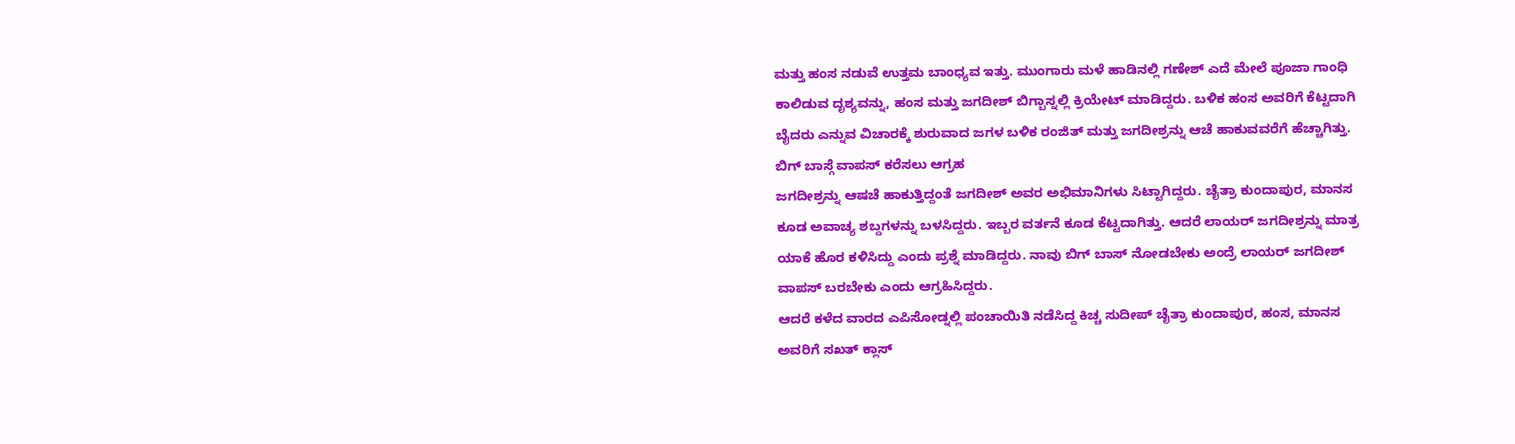ಮತ್ತು ಹಂಸ ನಡುವೆ ಉತ್ತಮ ಬಾಂಧ್ಯವ ಇತ್ತು. ಮುಂಗಾರು ಮಳೆ ಹಾಡಿನಲ್ಲಿ ಗಣೇಶ್ ಎದೆ ಮೇಲೆ ಪೂಜಾ ಗಾಂಧಿ ಕಾಲಿಡುವ ದೃಶ್ಯವನ್ನು, ಹಂಸ ಮತ್ತು ಜಗದೀಶ್ ಬಿಗ್ಬಾಸ್ನಲ್ಲಿ ಕ್ರಿಯೇಟ್ ಮಾಡಿದ್ದರು. ಬಳಿಕ ಹಂಸ ಅವರಿಗೆ ಕೆಟ್ಟದಾಗಿ ಬೈದರು ಎನ್ನುವ ವಿಚಾರಕ್ಕೆ ಶುರುವಾದ ಜಗಳ ಬಳಿಕ ರಂಜಿತ್ ಮತ್ತು ಜಗದೀಶ್ರನ್ನು ಆಚೆ ಹಾಕುವವರೆಗೆ ಹೆಚ್ಚಾಗಿತ್ತು.
ಬಿಗ್ ಬಾಸ್ಗೆ ವಾಪಸ್ ಕರೆಸಲು ಆಗ್ರಹ
ಜಗದೀಶ್ರನ್ನು ಆಷಚೆ ಹಾಕುತ್ತಿದ್ದಂತೆ ಜಗದೀಶ್ ಅವರ ಅಭಿಮಾನಿಗಳು ಸಿಟ್ಟಾಗಿದ್ದರು. ಚೈತ್ರಾ ಕುಂದಾಪುರ, ಮಾನಸ ಕೂಡ ಅವಾಚ್ಯ ಶಬ್ದಗಳನ್ನು ಬಳಸಿದ್ದರು. ಇಬ್ಬರ ವರ್ತನೆ ಕೂಡ ಕೆಟ್ಟದಾಗಿತ್ತು. ಆದರೆ ಲಾಯರ್ ಜಗದೀಶ್ರನ್ನು ಮಾತ್ರ ಯಾಕೆ ಹೊರ ಕಳಿಸಿದ್ದು ಎಂದು ಪ್ರಶ್ನೆ ಮಾಡಿದ್ದರು. ನಾವು ಬಿಗ್ ಬಾಸ್ ನೋಡಬೇಕು ಅಂದ್ರೆ ಲಾಯರ್ ಜಗದೀಶ್ ವಾಪಸ್ ಬರಬೇಕು ಎಂದು ಆಗ್ರಹಿಸಿದ್ದರು.
ಆದರೆ ಕಳೆದ ವಾರದ ಎಪಿಸೋಡ್ನಲ್ಲಿ ಪಂಚಾಯಿತಿ ನಡೆಸಿದ್ದ ಕಿಚ್ಚ ಸುದೀಪ್ ಚೈತ್ರಾ ಕುಂದಾಪುರ, ಹಂಸ, ಮಾನಸ ಅವರಿಗೆ ಸಖತ್ ಕ್ಲಾಸ್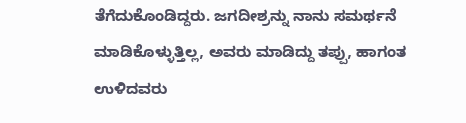ತೆಗೆದುಕೊಂಡಿದ್ದರು. ಜಗದೀಶ್ರನ್ನು ನಾನು ಸಮರ್ಥನೆ ಮಾಡಿಕೊಳ್ಳುತ್ತಿಲ್ಲ, ಅವರು ಮಾಡಿದ್ದು ತಪ್ಪು, ಹಾಗಂತ ಉಳಿದವರು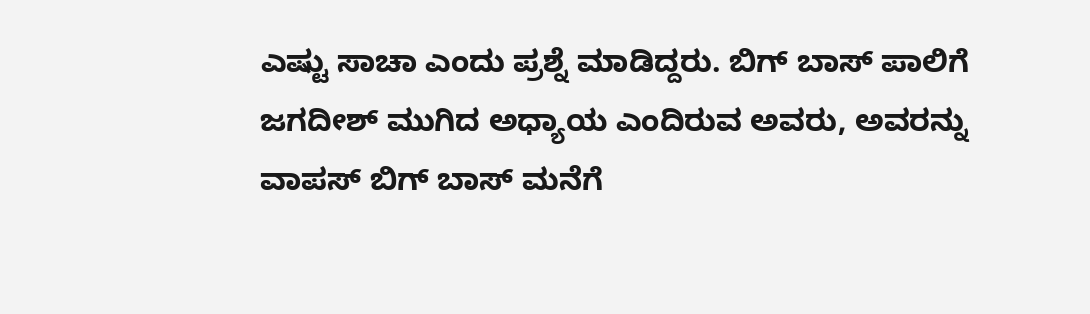ಎಷ್ಟು ಸಾಚಾ ಎಂದು ಪ್ರಶ್ನೆ ಮಾಡಿದ್ದರು. ಬಿಗ್ ಬಾಸ್ ಪಾಲಿಗೆ ಜಗದೀಶ್ ಮುಗಿದ ಅಧ್ಯಾಯ ಎಂದಿರುವ ಅವರು, ಅವರನ್ನು ವಾಪಸ್ ಬಿಗ್ ಬಾಸ್ ಮನೆಗೆ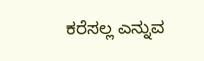ಕರೆಸಲ್ಲ ಎನ್ನುವ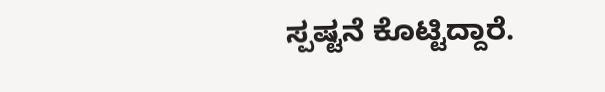ಸ್ಪಷ್ಟನೆ ಕೊಟ್ಟಿದ್ದಾರೆ.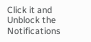Click it and Unblock the Notifications